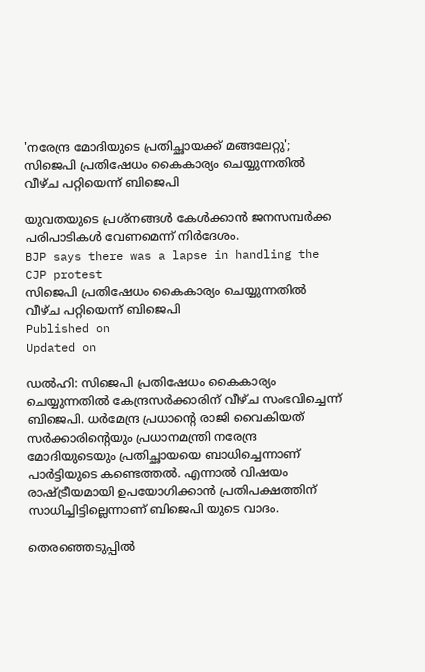'നരേന്ദ്ര മോദിയുടെ പ്രതിച്ഛായക്ക് മങ്ങലേറ്റു'; സിജെപി പ്രതിഷേധം കൈകാര്യം ചെയ്യുന്നതിൽ വീഴ്ച പറ്റിയെന്ന് ബിജെപി

യുവതയുടെ പ്രശ്‌നങ്ങള്‍ കേള്‍ക്കാൻ ജനസമ്പര്‍ക്ക പരിപാടികള്‍ വേണമെന്ന് നിർദേശം.
BJP says there was a lapse in handling the CJP protest
സിജെപി പ്രതിഷേധം കൈകാര്യം ചെയ്യുന്നതിൽ വീഴ്ച പറ്റിയെന്ന് ബിജെപി
Published on
Updated on

ഡൽഹി: സിജെപി പ്രതിഷേധം കൈകാര്യം ചെയ്യുന്നതിൽ കേന്ദ്രസർക്കാരിന് വീഴ്ച സംഭവിച്ചെന്ന് ബിജെപി. ധർമേന്ദ്ര പ്രധാൻ്റെ രാജി വൈകിയത് സര്‍ക്കാരിൻ്റെയും പ്രധാനമന്ത്രി നരേന്ദ്ര മോദിയുടെയും പ്രതിച്ഛായയെ ബാധിച്ചെന്നാണ് പാര്‍ട്ടിയുടെ കണ്ടെത്തല്‍. എന്നാല്‍ വിഷയം രാഷ്ട്രീയമായി ഉപയോഗിക്കാന്‍ പ്രതിപക്ഷത്തിന് സാധിച്ചിട്ടില്ലെന്നാണ് ബിജെപി യുടെ വാദം.

തെരഞ്ഞെടുപ്പില്‍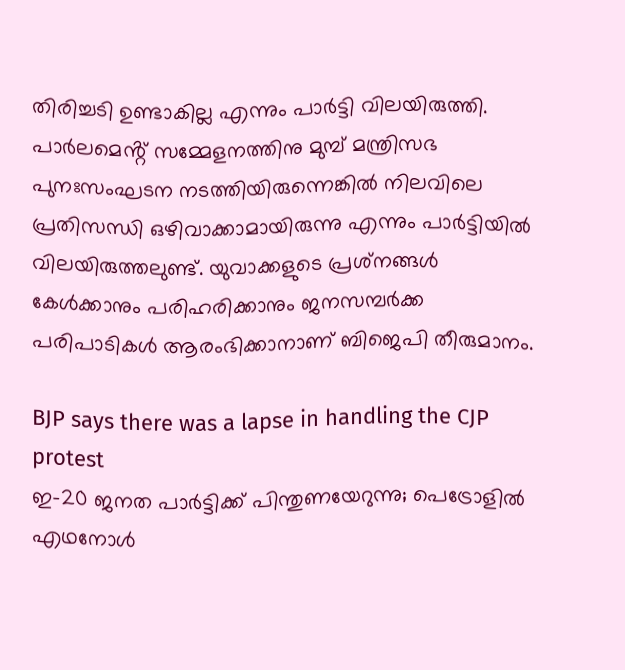തിരിച്ചടി ഉണ്ടാകില്ല എന്നും പാര്‍ട്ടി വിലയിരുത്തി. പാര്‍ലമെൻ്റ് സമ്മേളനത്തിനു മുമ്പ് മന്ത്രിസഭ പുനഃസംഘടന നടത്തിയിരുന്നെങ്കില്‍ നിലവിലെ പ്രതിസന്ധി ഒഴിവാക്കാമായിരുന്നു എന്നും പാര്‍ട്ടിയിൽ വിലയിരുത്തലുണ്ട്. യുവാക്കളുടെ പ്രശ്‌നങ്ങള്‍ കേള്‍ക്കാനും പരിഹരിക്കാനും ജനസമ്പര്‍ക്ക പരിപാടികള്‍ ആരംഭിക്കാനാണ് ബിജെപി തീരുമാനം.

BJP says there was a lapse in handling the CJP protest
ഇ-20 ജനത പാർട്ടിക്ക് പിന്തുണയേറുന്നു; പെട്രോളിൽ എഥനോൾ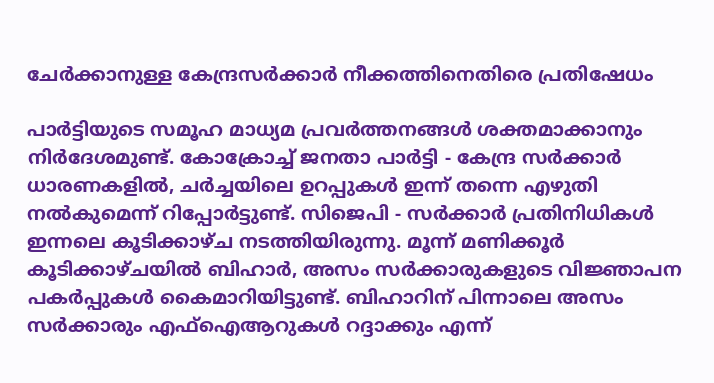ചേർക്കാനുള്ള കേന്ദ്രസർക്കാർ നീക്കത്തിനെതിരെ പ്രതിഷേധം

പാര്‍ട്ടിയുടെ സമൂഹ മാധ്യമ പ്രവര്‍ത്തനങ്ങള്‍ ശക്തമാക്കാനും നിര്‍ദേശമുണ്ട്. കോക്രോച്ച് ജനതാ പാര്‍ട്ടി - കേന്ദ്ര സര്‍ക്കാര്‍ ധാരണകളില്‍, ചര്‍ച്ചയിലെ ഉറപ്പുകള്‍ ഇന്ന് തന്നെ എഴുതി നല്‍കുമെന്ന് റിപ്പോര്‍ട്ടുണ്ട്. സിജെപി - സര്‍ക്കാര്‍ പ്രതിനിധികള്‍ ഇന്നലെ കൂടിക്കാഴ്ച നടത്തിയിരുന്നു. മൂന്ന് മണിക്കൂര്‍ കൂടിക്കാഴ്ചയില്‍ ബിഹാര്‍, അസം സര്‍ക്കാരുകളുടെ വിജ്ഞാപന പകര്‍പ്പുകള്‍ കൈമാറിയിട്ടുണ്ട്. ബിഹാറിന് പിന്നാലെ അസം സര്‍ക്കാരും എഫ്‌ഐആറുകള്‍ റദ്ദാക്കും എന്ന്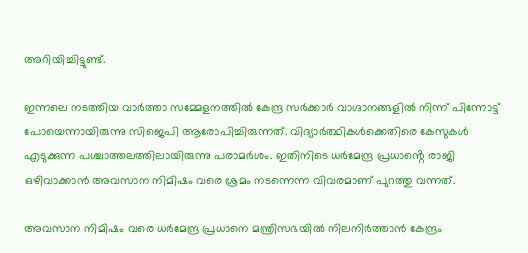അറിയിച്ചിട്ടുണ്ട്.

ഇന്നലെ നടത്തിയ വാര്‍ത്താ സമ്മേളനത്തില്‍ കേന്ദ്ര സര്‍ക്കാര്‍ വാഗ്ദാനങ്ങളില്‍ നിന്ന് പിന്നോട്ട് പോയെന്നായിരുന്നു സിജെപി ആരോപിച്ചിരുന്നത്. വിദ്യാര്‍ത്ഥികള്‍ക്കെതിരെ കേസുകള്‍ എടുക്കുന്ന പശ്ചാത്തലത്തിലായിരുന്നു പരാമര്‍ശം. ഇതിനിടെ ധര്‍മേന്ദ്ര പ്രധാൻ്റെ രാജി ഒഴിവാക്കാന്‍ അവസാന നിമിഷം വരെ ശ്രമം നടന്നെന്ന വിവരമാണ് പുറത്തു വന്നത്.

അവസാന നിമിഷം വരെ ധര്‍മേന്ദ്ര പ്രധാനെ മന്ത്രിസഭയില്‍ നിലനിര്‍ത്താന്‍ കേന്ദ്രം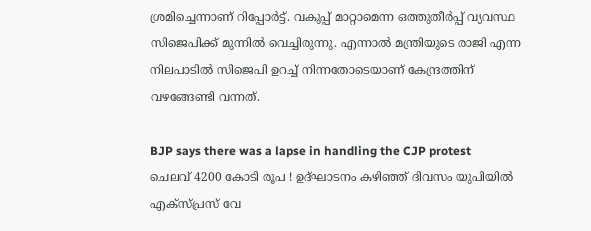ശ്രമിച്ചെന്നാണ് റിപ്പോര്‍ട്ട്. വകുപ്പ് മാറ്റാമെന്ന ഒത്തുതീര്‍പ്പ് വ്യവസ്ഥ സിജെപിക്ക് മുന്നില്‍ വെച്ചിരുന്നു. എന്നാല്‍ മന്ത്രിയുടെ രാജി എന്ന നിലപാടില്‍ സിജെപി ഉറച്ച് നിന്നതോടെയാണ് കേന്ദ്രത്തിന് വഴങ്ങേണ്ടി വന്നത്.

BJP says there was a lapse in handling the CJP protest
ചെലവ് 4200 കോടി രൂപ ! ഉദ്ഘാടനം കഴിഞ്ഞ് ദിവസം യുപിയില്‍ എക്‌സ്പ്രസ്‌ വേ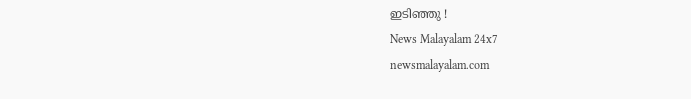ഇടിഞ്ഞു !
News Malayalam 24x7
newsmalayalam.com